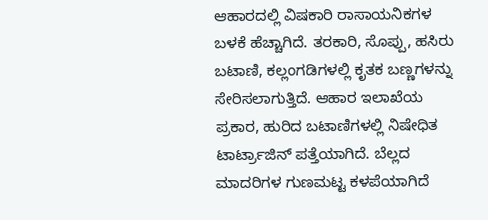ಆಹಾರದಲ್ಲಿ ವಿಷಕಾರಿ ರಾಸಾಯನಿಕಗಳ ಬಳಕೆ ಹೆಚ್ಚಾಗಿದೆ. ತರಕಾರಿ, ಸೊಪ್ಪು, ಹಸಿರು ಬಟಾಣಿ, ಕಲ್ಲಂಗಡಿಗಳಲ್ಲಿ ಕೃತಕ ಬಣ್ಣಗಳನ್ನು ಸೇರಿಸಲಾಗುತ್ತಿದೆ. ಆಹಾರ ಇಲಾಖೆಯ ಪ್ರಕಾರ, ಹುರಿದ ಬಟಾಣಿಗಳಲ್ಲಿ ನಿಷೇಧಿತ ಟಾರ್ಟ್ರಾಜಿನ್ ಪತ್ತೆಯಾಗಿದೆ. ಬೆಲ್ಲದ ಮಾದರಿಗಳ ಗುಣಮಟ್ಟ ಕಳಪೆಯಾಗಿದೆ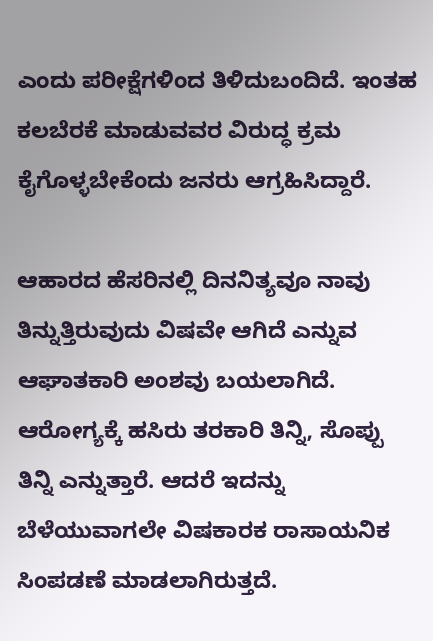ಎಂದು ಪರೀಕ್ಷೆಗಳಿಂದ ತಿಳಿದುಬಂದಿದೆ. ಇಂತಹ ಕಲಬೆರಕೆ ಮಾಡುವವರ ವಿರುದ್ಧ ಕ್ರಮ ಕೈಗೊಳ್ಳಬೇಕೆಂದು ಜನರು ಆಗ್ರಹಿಸಿದ್ದಾರೆ.

ಆಹಾರದ ಹೆಸರಿನಲ್ಲಿ ದಿನನಿತ್ಯವೂ ನಾವು ತಿನ್ನುತ್ತಿರುವುದು ವಿಷವೇ ಆಗಿದೆ ಎನ್ನುವ ಆಘಾತಕಾರಿ ಅಂಶವು ಬಯಲಾಗಿದೆ. ಆರೋಗ್ಯಕ್ಕೆ ಹಸಿರು ತರಕಾರಿ ತಿನ್ನಿ, ಸೊಪ್ಪು ತಿನ್ನಿ ಎನ್ನುತ್ತಾರೆ. ಆದರೆ ಇದನ್ನು ಬೆಳೆಯುವಾಗಲೇ ವಿಷಕಾರಕ ರಾಸಾಯನಿಕ ಸಿಂಪಡಣೆ ಮಾಡಲಾಗಿರುತ್ತದೆ.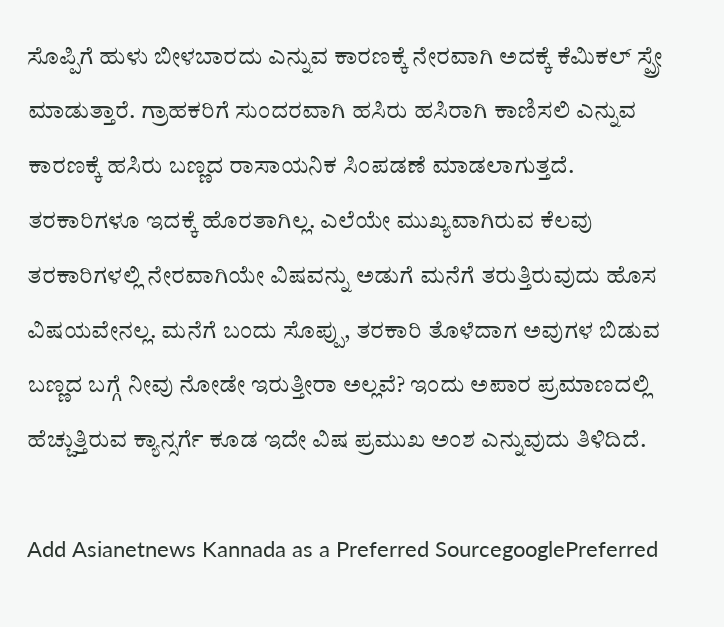ಸೊಪ್ಪಿಗೆ ಹುಳು ಬೀಳಬಾರದು ಎನ್ನುವ ಕಾರಣಕ್ಕೆ ನೇರವಾಗಿ ಅದಕ್ಕೆ ಕೆಮಿಕಲ್ ಸ್ಪ್ರೇ ಮಾಡುತ್ತಾರೆ. ಗ್ರಾಹಕರಿಗೆ ಸುಂದರವಾಗಿ ಹಸಿರು ಹಸಿರಾಗಿ ಕಾಣಿಸಲಿ ಎನ್ನುವ ಕಾರಣಕ್ಕೆ ಹಸಿರು ಬಣ್ಣದ ರಾಸಾಯನಿಕ ಸಿಂಪಡಣೆ ಮಾಡಲಾಗುತ್ತದೆ. ತರಕಾರಿಗಳೂ ಇದಕ್ಕೆ ಹೊರತಾಗಿಲ್ಲ. ಎಲೆಯೇ ಮುಖ್ಯವಾಗಿರುವ ಕೆಲವು ತರಕಾರಿಗಳಲ್ಲಿ ನೇರವಾಗಿಯೇ ವಿಷವನ್ನು ಅಡುಗೆ ಮನೆಗೆ ತರುತ್ತಿರುವುದು ಹೊಸ ವಿಷಯವೇನಲ್ಲ. ಮನೆಗೆ ಬಂದು ಸೊಪ್ಪು, ತರಕಾರಿ ತೊಳೆದಾಗ ಅವುಗಳ ಬಿಡುವ ಬಣ್ಣದ ಬಗ್ಗೆ ನೀವು ನೋಡೇ ಇರುತ್ತೀರಾ ಅಲ್ಲವೆ? ಇಂದು ಅಪಾರ ಪ್ರಮಾಣದಲ್ಲಿ ಹೆಚ್ಚುತ್ತಿರುವ ಕ್ಯಾನ್ಸರ್ಗೆ ಕೂಡ ಇದೇ ವಿಷ ಪ್ರಮುಖ ಅಂಶ ಎನ್ನುವುದು ತಿಳಿದಿದೆ.

Add Asianetnews Kannada as a Preferred SourcegooglePreferred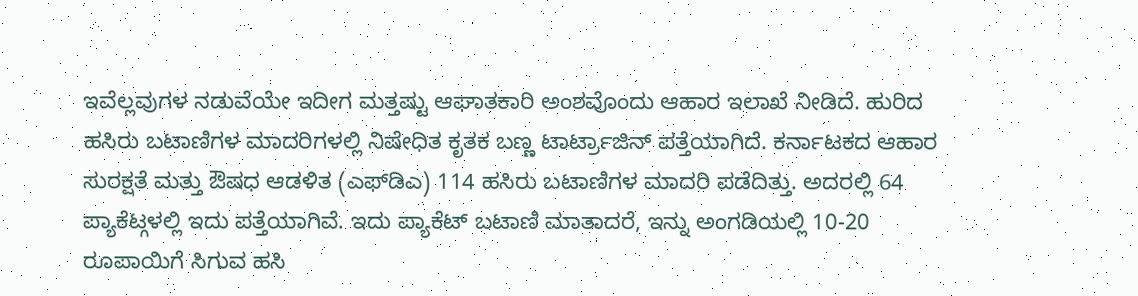ಇವೆಲ್ಲವುಗಳ ನಡುವೆಯೇ ಇದೀಗ ಮತ್ತಷ್ಟು ಆಘಾತಕಾರಿ ಅಂಶವೊಂದು ಆಹಾರ ಇಲಾಖೆ ನೀಡಿದೆ. ಹುರಿದ ಹಸಿರು ಬಟಾಣಿಗಳ ಮಾದರಿಗಳಲ್ಲಿ ನಿಷೇಧಿತ ಕೃತಕ ಬಣ್ಣ ಟಾರ್ಟ್ರಾಜಿನ್ ಪತ್ತೆಯಾಗಿದೆ. ಕರ್ನಾಟಕದ ಆಹಾರ ಸುರಕ್ಷತೆ ಮತ್ತು ಔಷಧ ಆಡಳಿತ (ಎಫ್‌ಡಿಎ) 114 ಹಸಿರು ಬಟಾಣಿಗಳ ಮಾದರಿ ಪಡೆದಿತ್ತು. ಅದರಲ್ಲಿ 64 ಪ್ಯಾಕೆಟ್ಗಳಲ್ಲಿ ಇದು ಪತ್ತೆಯಾಗಿವೆ. ಇದು ಪ್ಯಾಕೆಟ್ ಬಟಾಣಿ ಮಾತಾದರೆ, ಇನ್ನು ಅಂಗಡಿಯಲ್ಲಿ 10-20 ರೂಪಾಯಿಗೆ ಸಿಗುವ ಹಸಿ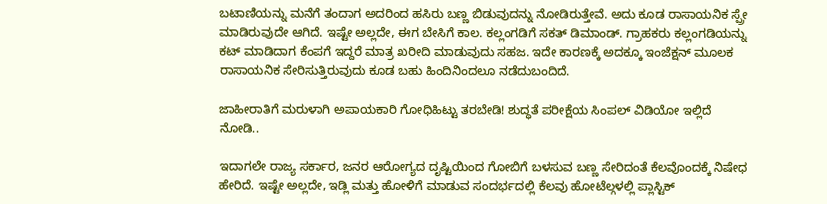ಬಟಾಣಿಯನ್ನು ಮನೆಗೆ ತಂದಾಗ ಅದರಿಂದ ಹಸಿರು ಬಣ್ಣ ಬಿಡುವುದನ್ನು ನೋಡಿರುತ್ತೇವೆ. ಅದು ಕೂಡ ರಾಸಾಯನಿಕ ಸ್ಪ್ರೇ ಮಾಡಿರುವುದೇ ಆಗಿದೆ. ಇಷ್ಟೇ ಅಲ್ಲದೇ, ಈಗ ಬೇಸಿಗೆ ಕಾಲ. ಕಲ್ಲಂಗಡಿಗೆ ಸಕತ್ ಡಿಮಾಂಡ್. ಗ್ರಾಹಕರು ಕಲ್ಲಂಗಡಿಯನ್ನು ಕಟ್ ಮಾಡಿದಾಗ ಕೆಂಪಗೆ ಇದ್ದರೆ ಮಾತ್ರ ಖರೀದಿ ಮಾಡುವುದು ಸಹಜ. ಇದೇ ಕಾರಣಕ್ಕೆ ಅದಕ್ಕೂ ಇಂಜೆಕ್ಷನ್ ಮೂಲಕ ರಾಸಾಯನಿಕ ಸೇರಿಸುತ್ತಿರುವುದು ಕೂಡ ಬಹು ಹಿಂದಿನಿಂದಲೂ ನಡೆದುಬಂದಿದೆ.

ಜಾಹೀರಾತಿಗೆ ಮರುಳಾಗಿ ಅಪಾಯಕಾರಿ ಗೋಧಿಹಿಟ್ಟು ತರಬೇಡಿ! ಶುದ್ಧತೆ ಪರೀಕ್ಷೆಯ ಸಿಂಪಲ್ ವಿಡಿಯೋ ಇಲ್ಲಿದೆ ನೋಡಿ..

ಇದಾಗಲೇ ರಾಜ್ಯ ಸರ್ಕಾರ, ಜನರ ಆರೋಗ್ಯದ ದೃಷ್ಟಿಯಿಂದ ಗೋಬಿಗೆ ಬಳಸುವ ಬಣ್ಣ ಸೇರಿದಂತೆ ಕೆಲವೊಂದಕ್ಕೆ ನಿಷೇಧ ಹೇರಿದೆ. ಇಷ್ಟೇ ಅಲ್ಲದೇ, ಇಡ್ಲಿ ಮತ್ತು ಹೋಳಿಗೆ ಮಾಡುವ ಸಂದರ್ಭದಲ್ಲಿ ಕೆಲವು ಹೋಟೆಲ್ಗಳಲ್ಲಿ ಪ್ಲಾಸ್ಟಿಕ್‌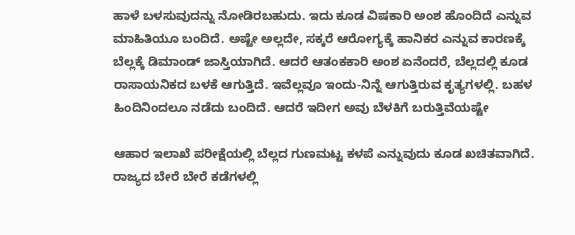ಹಾಳೆ ಬಳಸುವುದನ್ನು ನೋಡಿರಬಹುದು. ಇದು ಕೂಡ ವಿಷಕಾರಿ ಅಂಶ ಹೊಂದಿದೆ ಎನ್ನುವ ಮಾಹಿತಿಯೂ ಬಂದಿದೆ. ಅಷ್ಟೇ ಅಲ್ಲದೇ, ಸಕ್ಕರೆ ಆರೋಗ್ಯಕ್ಕೆ ಹಾನಿಕರ ಎನ್ನುವ ಕಾರಣಕ್ಕೆ ಬೆಲ್ಲಕ್ಕೆ ಡಿಮಾಂಡ್ ಜಾಸ್ತಿಯಾಗಿದೆ. ಆದರೆ ಆತಂಕಕಾರಿ ಅಂಶ ಏನೆಂದರೆ, ಬೆಲ್ಲದಲ್ಲಿ ಕೂಡ ರಾಸಾಯನಿಕದ ಬಳಕೆ ಆಗುತ್ತಿದೆ. ಇವೆಲ್ಲವೂ ಇಂದು-ನಿನ್ನೆ ಆಗುತ್ತಿರುವ ಕೃತ್ಯಗಳಲ್ಲಿ. ಬಹಳ ಹಿಂದಿನಿಂದಲೂ ನಡೆದು ಬಂದಿದೆ. ಆದರೆ ಇದೀಗ ಅವು ಬೆಳಕಿಗೆ ಬರುತ್ತಿವೆಯಷ್ಟೇ

ಆಹಾರ ಇಲಾಖೆ ಪರೀಕ್ಷೆಯಲ್ಲಿ ಬೆಲ್ಲದ ಗುಣಮಟ್ಟ ಕಳಪೆ ಎನ್ನುವುದು ಕೂಡ ಖಚಿತವಾಗಿದೆ. ರಾಜ್ಯದ ಬೇರೆ ಬೇರೆ ಕಡೆಗಳಲ್ಲಿ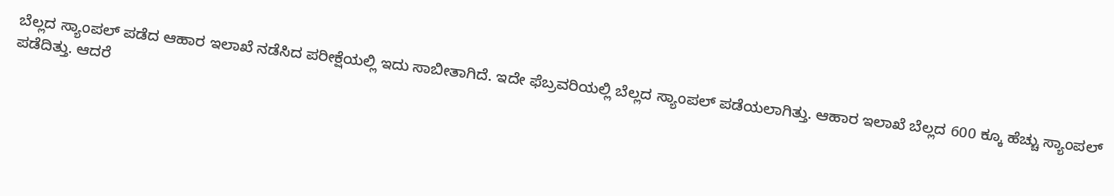ಬೆಲ್ಲದ ಸ್ಯಾಂಪಲ್‌ ಪಡೆದ ಆಹಾರ ಇಲಾಖೆ ನಡೆಸಿದ ಪರೀಕ್ಷೆಯಲ್ಲಿ ಇದು ಸಾಬೀತಾಗಿದೆ. ಇದೇ ಫೆಬ್ರವರಿಯಲ್ಲಿ ಬೆಲ್ಲದ ಸ್ಯಾಂಪಲ್ ಪಡೆಯಲಾಗಿತ್ತು. ಆಹಾರ ಇಲಾಖೆ ಬೆಲ್ಲದ 600 ಕ್ಕೂ ಹೆಚ್ಚು ಸ್ಯಾಂಪಲ್‌ ಪಡೆದಿತ್ತು. ಆದರೆ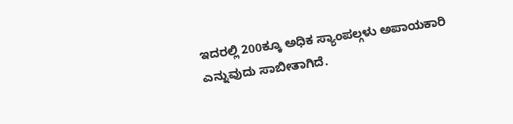ಇದರಲ್ಲಿ 200ಕ್ಕೂ ಅಧಿಕ ಸ್ಯಾಂಪಲ್ಗಳು ಅಪಾಯಕಾರಿ ಎನ್ನುವುದು ಸಾಬೀತಾಗಿದೆ.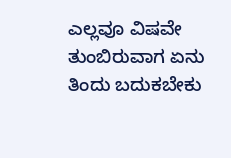ಎಲ್ಲವೂ ವಿಷವೇ ತುಂಬಿರುವಾಗ ಏನು ತಿಂದು ಬದುಕಬೇಕು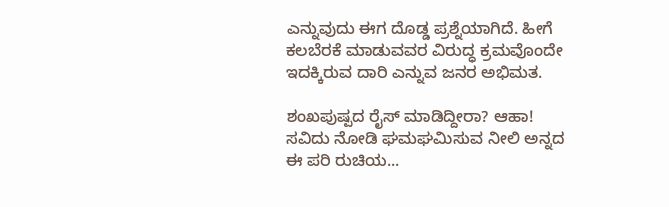ಎನ್ನುವುದು ಈಗ ದೊಡ್ಡ ಪ್ರಶ್ನೆಯಾಗಿದೆ. ಹೀಗೆ ಕಲಬೆರಕೆ ಮಾಡುವವರ ವಿರುದ್ಧ ಕ್ರಮವೊಂದೇ ಇದಕ್ಕಿರುವ ದಾರಿ ಎನ್ನುವ ಜನರ ಅಭಿಮತ.

ಶಂಖಪುಷ್ಪದ ರೈಸ್ ಮಾಡಿದ್ದೀರಾ? ಆಹಾ! ಸವಿದು ನೋಡಿ ಘಮಘಮಿಸುವ ನೀಲಿ ಅನ್ನದ ಈ ಪರಿ ರುಚಿಯ...